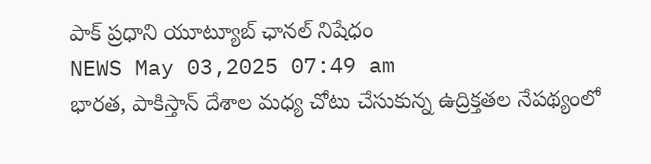పాక్ ప్రధాని యూట్యూబ్ ఛానల్ నిషేధం
NEWS May 03,2025 07:49 am
భారత, పాకిస్తాన్ దేశాల మధ్య చోటు చేసుకున్న ఉద్రిక్తతల నేపథ్యంలో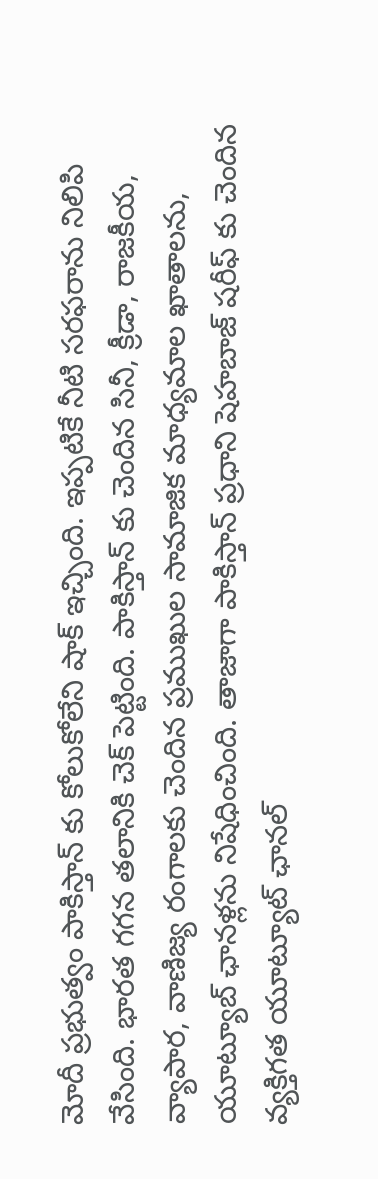మోదీ ప్రభుత్వం పాకిస్తాన్ కు కోలుకోలేని షాక్ ఇచ్చింది. ఇప్పటికే నీటి సరఫరాను నిలిపి వేసింది. భారత గగన తలానికి చెక్ పెట్టింది. పాకిస్తాన్ కు చెందిన సినీ, క్రీడా, రాజకీయ, వ్యాపార, వాణిజ్య రంగాలకు చెందిన ప్రముఖుల సామాజిక మాధ్యమాల ఖాతాలను, యూట్యూబ్ ఛానళ్లను నిషేధించింది. తాజాగా పాకిస్తాన్ ప్రధాని షెహబాజ్ షరీఫ్ కు చెందిన వ్యక్తిగత యూట్యూట్ ఛానల్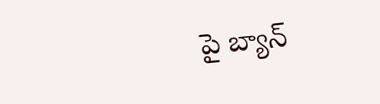పై బ్యాన్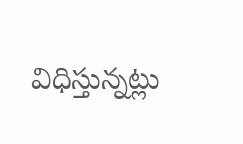విధిస్తున్నట్లు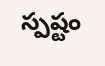స్పష్టం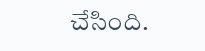చేసింది.